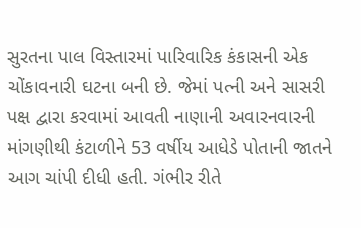સુરતના પાલ વિસ્તારમાં પારિવારિક કંકાસની એક ચોંકાવનારી ઘટના બની છે. જેમાં પત્ની અને સાસરી પક્ષ દ્વારા કરવામાં આવતી નાણાની અવારનવારની માંગણીથી કંટાળીને 53 વર્ષીય આધેડે પોતાની જાતને આગ ચાંપી દીધી હતી. ગંભીર રીતે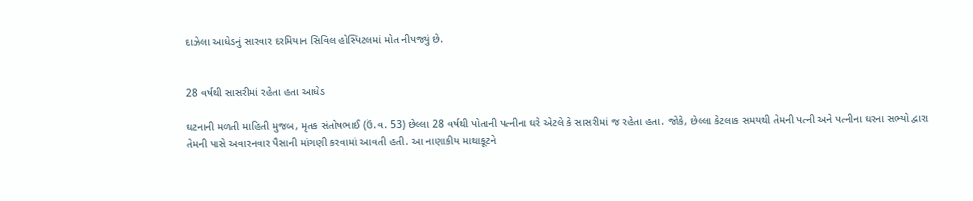દાઝેલા આધેડનું સારવાર દરમિયાન સિવિલ હોસ્પિટલમાં મોત નીપજ્યું છે.


28 વર્ષથી સાસરીમાં રહેતા હતા આધેડ

ઘટનાની મળતી માહિતી મુજબ, મૃતક સંતોષભાઈ (ઉં.વ. 53) છેલ્લા 28 વર્ષથી પોતાની પત્નીના ઘરે એટલે કે સાસરીમાં જ રહેતા હતા. જોકે, છેલ્લા કેટલાક સમયથી તેમની પત્ની અને પત્નીના ઘરના સભ્યો દ્વારા તેમની પાસે અવારનવાર પૈસાની માંગણી કરવામાં આવતી હતી. આ નાણાકીય માથાકૂટને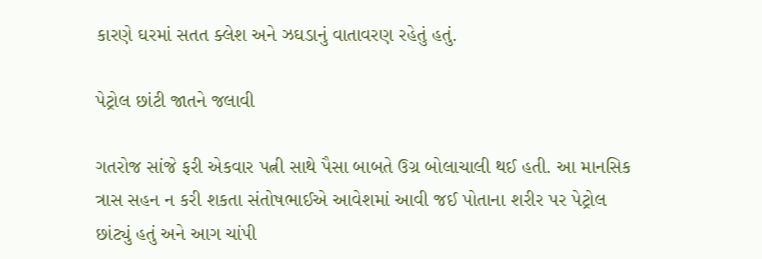કારણે ઘરમાં સતત ક્લેશ અને ઝઘડાનું વાતાવરણ રહેતું હતું.

પેટ્રોલ છાંટી જાતને જલાવી

ગતરોજ સાંજે ફરી એકવાર પત્ની સાથે પૈસા બાબતે ઉગ્ર બોલાચાલી થઈ હતી. આ માનસિક ત્રાસ સહન ન કરી શકતા સંતોષભાઈએ આવેશમાં આવી જઈ પોતાના શરીર પર પેટ્રોલ છાંટ્યું હતું અને આગ ચાંપી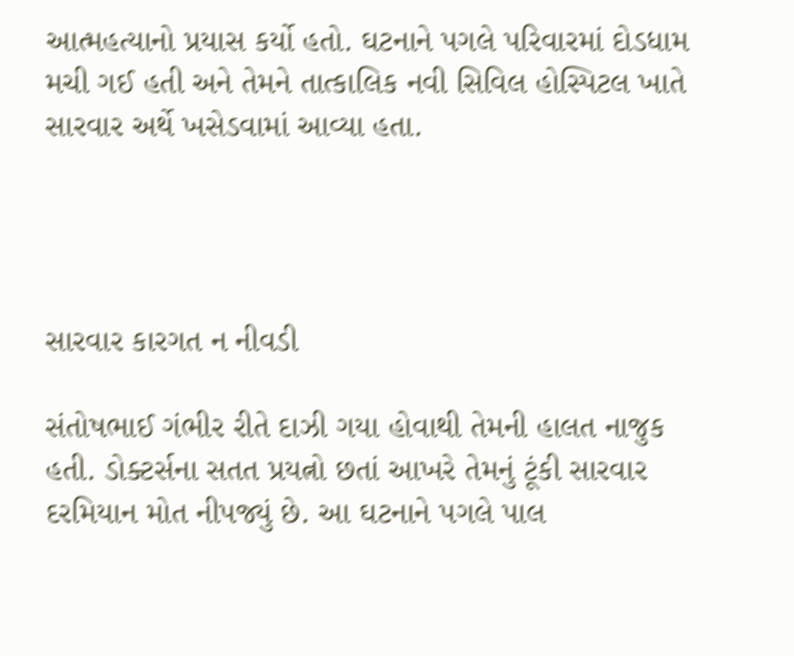આત્મહત્યાનો પ્રયાસ કર્યો હતો. ઘટનાને પગલે પરિવારમાં દોડધામ મચી ગઈ હતી અને તેમને તાત્કાલિક નવી સિવિલ હોસ્પિટલ ખાતે સારવાર અર્થે ખસેડવામાં આવ્યા હતા.




સારવાર કારગત ન નીવડી

સંતોષભાઈ ગંભીર રીતે દાઝી ગયા હોવાથી તેમની હાલત નાજુક હતી. ડોક્ટર્સના સતત પ્રયત્નો છતાં આખરે તેમનું ટૂંકી સારવાર દરમિયાન મોત નીપજ્યું છે. આ ઘટનાને પગલે પાલ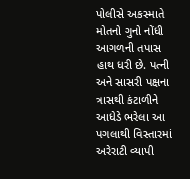પોલીસે અકસ્માતે મોતનો ગુનો નોંધી આગળની તપાસ હાથ ધરી છે. પત્ની અને સાસરી પક્ષના ત્રાસથી કંટાળીને આધેડે ભરેલા આ પગલાથી વિસ્તારમાં અરેરાટી વ્યાપી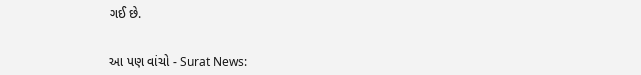ગઈ છે.


આ પણ વાંચો - Surat News: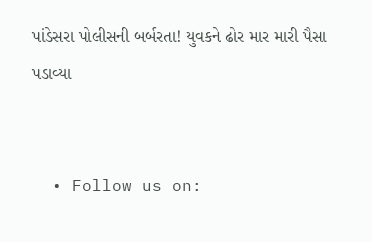પાંડેસરા પોલીસની બર્બરતા! યુવકને ઢોર માર મારી પૈસા પડાવ્યા


  • Follow us on: